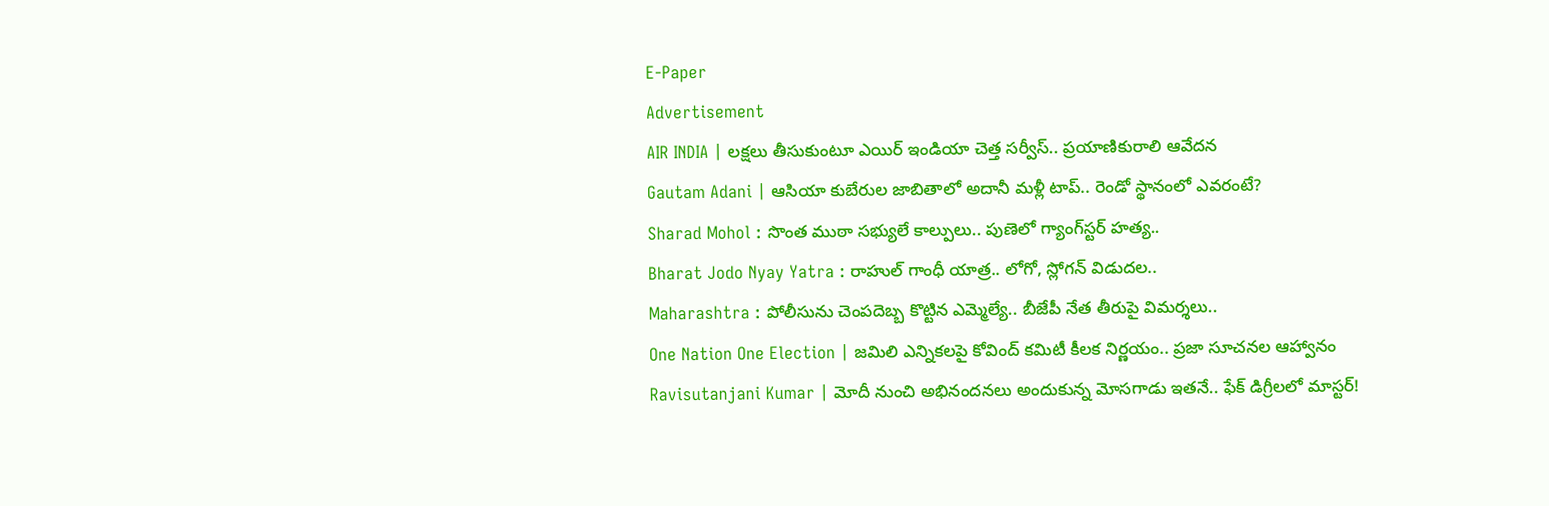E-Paper
Advertisement
AIR INDIA | లక్షలు తీసుకుంటూ ఎయిర్ ఇండియా చెత్త సర్వీస్.. ప్రయాణికురాలి ఆవేదన
Gautam Adani | ఆసియా కుబేరుల జాబితాలో అదానీ మళ్లీ టాప్.. రెండో స్థానంలో ఎవరంటే?
Sharad Mohol : సొంత ముఠా సభ్యులే కాల్పులు.. పుణెలో గ్యాంగ్‌స్టర్ హత్య..
Bharat Jodo Nyay Yatra : రాహుల్ గాంధీ యాత్ర.. లోగో, స్లోగన్ విడుదల..
Maharashtra : పోలీసును చెంపదెబ్బ కొట్టిన ఎమ్మెల్యే.. బీజేపీ నేత తీరుపై విమర్శలు..
One Nation One Election | జమిలి ఎన్నికలపై కోవింద్ కమిటీ కీలక నిర్ణయం.. ప్రజా సూచనల ఆహ్వానం
Ravisutanjani Kumar | మోదీ నుంచి అభినందనలు అందుకున్న మోసగాడు ఇతనే.. ఫేక్ డిగ్రీలలో మాస్టర్!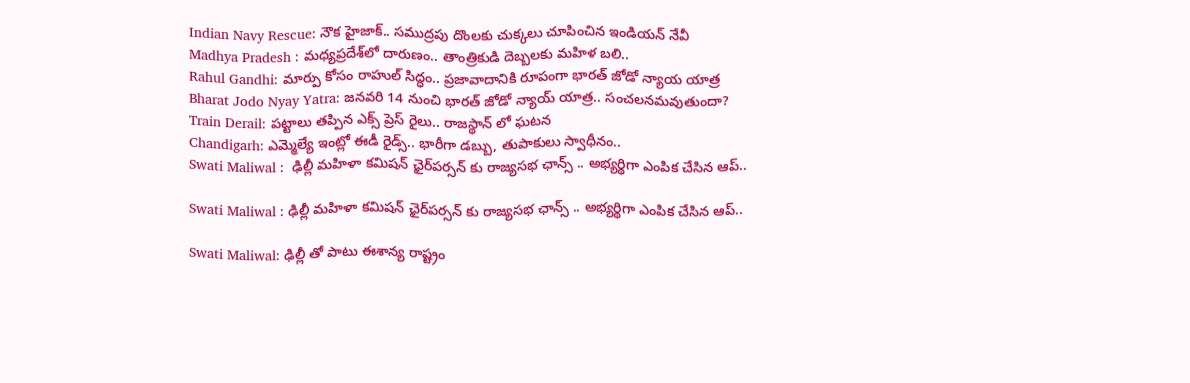Indian Navy Rescue: నౌక హైజాక్.. సముద్రపు దొంలకు చుక్కలు చూపించిన ఇండియన్ నేవీ
Madhya Pradesh : మధ్యప్రదేశ్‌లో దారుణం.. తాంత్రికుడి దెబ్బలకు మహిళ బలి..
Rahul Gandhi: మార్పు కోసం రాహుల్ సిద్ధం.. ప్రజావాదానికి రూపంగా భారత్ జోడో న్యాయ యాత్ర
Bharat Jodo Nyay Yatra: జనవరి 14 నుంచి భారత్ జోడో న్యాయ్ యాత్ర.. సంచలనమవుతుందా?
Train Derail: పట్టాలు తప్పిన ఎక్స్ ప్రెస్ రైలు.. రాజస్థాన్ లో ఘటన
Chandigarh: ఎమ్మెల్యే ఇంట్లో ఈడీ రైడ్స్.. భారీగా డబ్బు, తుపాకులు స్వాధీనం..
Swati Maliwal :  ఢిల్లీ మహిళా కమిషన్ ఛైర్‌పర్సన్ కు రాజ్యసభ ఛాన్స్ .. అభ్యర్థిగా ఎంపిక చేసిన ఆప్..

Swati Maliwal : ఢిల్లీ మహిళా కమిషన్ ఛైర్‌పర్సన్ కు రాజ్యసభ ఛాన్స్ .. అభ్యర్థిగా ఎంపిక చేసిన ఆప్..

Swati Maliwal: ఢిల్లీ తో పాటు ఈశాన్య రాష్ట్రం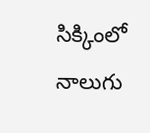సిక్కింలో నాలుగు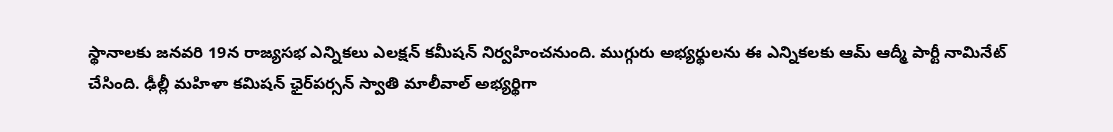స్థానాలకు జనవరి 19న రాజ్యసభ ఎన్నికలు ఎలక్షన్ కమీషన్ నిర్వహించనుంది. ముగ్గురు అభ్యర్థులను ఈ ఎన్నికలకు ఆమ్‌ ఆద్మీ పార్టీ నామినేట్‌ చేసింది. ఢీల్లీ మహిళా కమిషన్‌ ఛైర్‌పర్సన్‌ స్వాతి మాలీవాల్‌ అభ్యర్థిగా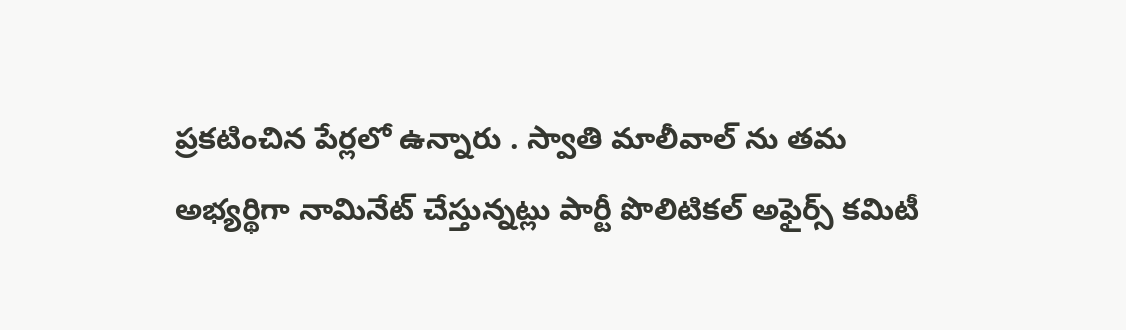ప్రకటించిన పేర్లలో ఉన్నారు . స్వాతి మాలీవాల్ ను తమ అభ్యర్థిగా నామినేట్‌ చేస్తున్నట్లు పార్టీ పొలిటికల్‌ అఫైర్స్‌ కమిటీ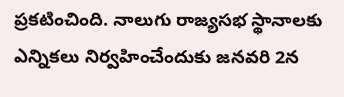ప్రకటించింది. నాలుగు రాజ్యసభ స్థానాలకు ఎన్నికలు నిర్వహించేందుకు జనవరి 2న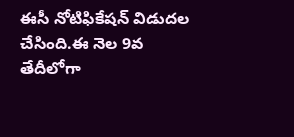ఈసీ నోటిఫికేషన్ విడుదల చేసింది.ఈ నెల 9వ తేదీలోగా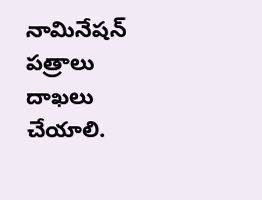నామినేషన్‌ పత్రాలు దాఖలు చేయాలి.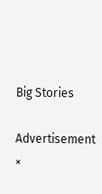Big Stories

Advertisement
×